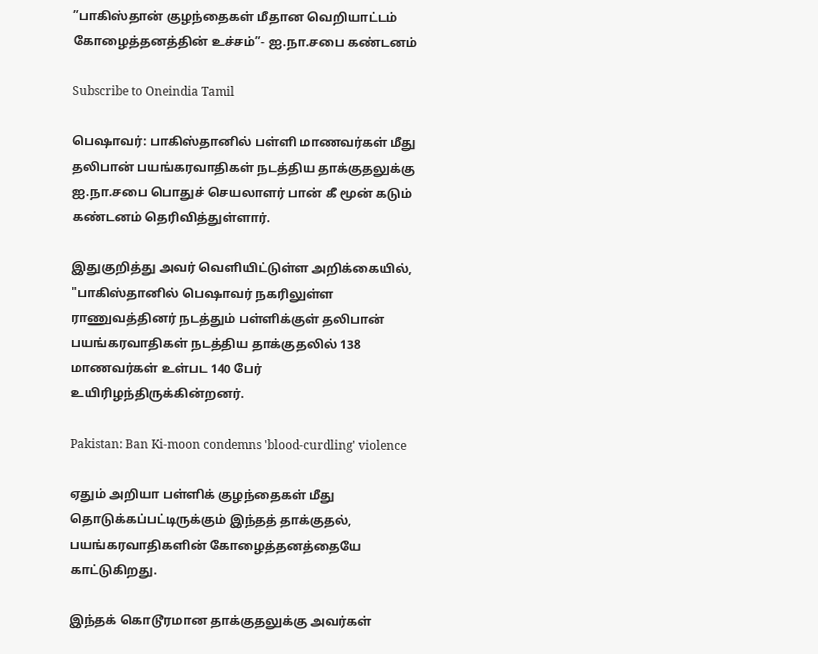”பாகிஸ்தான் குழந்தைகள் மீதான வெறியாட்டம் கோழைத்தனத்தின் உச்சம்”- ஐ.நா.சபை கண்டனம்

Subscribe to Oneindia Tamil

பெஷாவர்: பாகிஸ்தானில் பள்ளி மாணவர்கள் மீது தலிபான் பயங்கரவாதிகள் நடத்திய தாக்குதலுக்கு ஐ.நா.சபை பொதுச் செயலாளர் பான் கீ மூன் கடும் கண்டனம் தெரிவித்துள்ளார்.

இதுகுறித்து அவர் வெளியிட்டுள்ள அறிக்கையில், "பாகிஸ்தானில் பெஷாவர் நகரிலுள்ள ராணுவத்தினர் நடத்தும் பள்ளிக்குள் தலிபான் பயங்கரவாதிகள் நடத்திய தாக்குதலில் 138 மாணவர்கள் உள்பட 140 பேர் உயிரிழந்திருக்கின்றனர்.

Pakistan: Ban Ki-moon condemns 'blood-curdling' violence

ஏதும் அறியா பள்ளிக் குழந்தைகள் மீது தொடுக்கப்பட்டிருக்கும் இந்தத் தாக்குதல், பயங்கரவாதிகளின் கோழைத்தனத்தையே காட்டுகிறது.

இந்தக் கொடூரமான தாக்குதலுக்கு அவர்கள்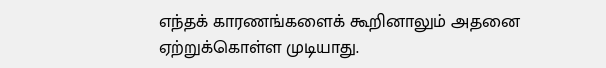எந்தக் காரணங்களைக் கூறினாலும் அதனை ஏற்றுக்கொள்ள முடியாது.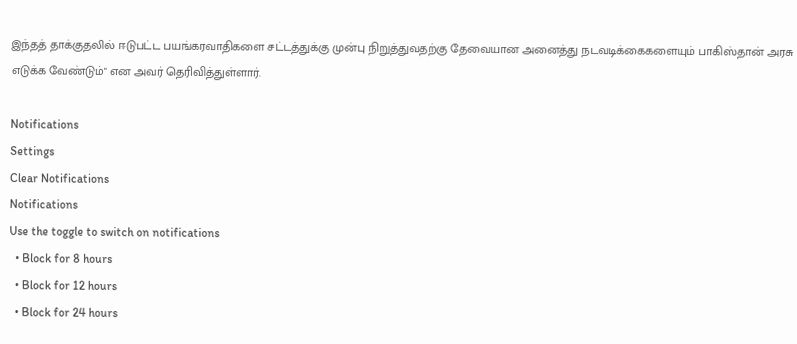இந்தத் தாக்குதலில் ஈடுபட்ட பயங்கரவாதிகளை சட்டத்துக்கு முன்பு நிறுத்துவதற்கு தேவையான அனைத்து நடவடிக்கைகளையும் பாகிஸ்தான் அரசு எடுக்க வேண்டும்" என அவர் தெரிவித்துள்ளார்.

Notifications
Settings
Clear Notifications
Notifications
Use the toggle to switch on notifications
  • Block for 8 hours
  • Block for 12 hours
  • Block for 24 hours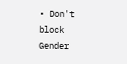• Don't block
Gender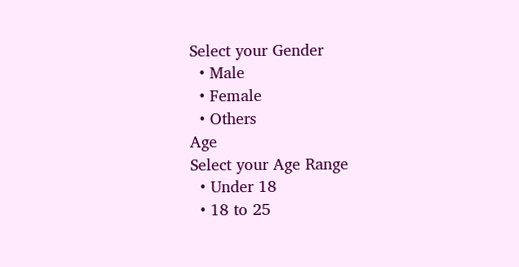Select your Gender
  • Male
  • Female
  • Others
Age
Select your Age Range
  • Under 18
  • 18 to 25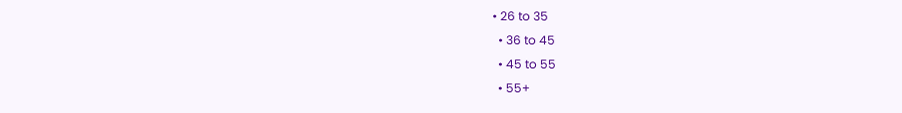• 26 to 35
  • 36 to 45
  • 45 to 55
  • 55+